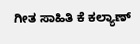ಗೀತ ಸಾಹಿತಿ ಕೆ ಕಲ್ಯಾಣ್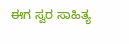ಈಗ ಸ್ವರ ಸಾಹಿತ್ಯ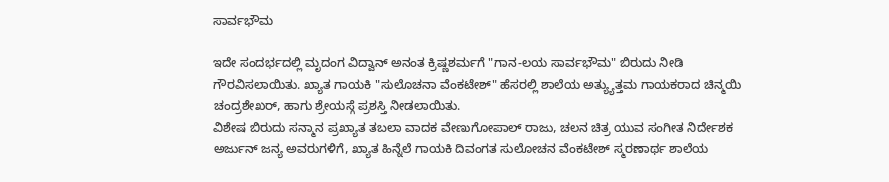ಸಾರ್ವಭೌಮ

ಇದೇ ಸಂದರ್ಭದಲ್ಲಿ ಮೃದಂಗ ವಿದ್ವಾನ್ ಅನಂತ ಕ್ರಿಷ್ಣಶರ್ಮಗೆ "ಗಾನ-ಲಯ ಸಾರ್ವಭೌಮ" ಬಿರುದು ನೀಡಿ ಗೌರವಿಸಲಾಯಿತು. ಖ್ಯಾತ ಗಾಯಕಿ "ಸುಲೊಚನಾ ವೆಂಕಟೇಶ್" ಹೆಸರಲ್ಲಿ ಶಾಲೆಯ ಅತ್ಯ್ಯುತ್ತಮ ಗಾಯಕರಾದ ಚಿನ್ಮಯಿ ಚಂದ್ರಶೇಖರ್, ಹಾಗು ಶ್ರೇಯಸ್ಗೆ ಪ್ರಶಸ್ತಿ ನೀಡಲಾಯಿತು.
ವಿಶೇಷ ಬಿರುದು ಸನ್ಮಾನ ಪ್ರಖ್ಯಾತ ತಬಲಾ ವಾದಕ ವೇಣುಗೋಪಾಲ್ ರಾಜು, ಚಲನ ಚಿತ್ರ ಯುವ ಸಂಗೀತ ನಿರ್ದೇಶಕ ಅರ್ಜುನ್ ಜನ್ಯ ಅವರುಗಳಿಗೆ, ಖ್ಯಾತ ಹಿನ್ನೆಲೆ ಗಾಯಕಿ ದಿವಂಗತ ಸುಲೋಚನ ವೆಂಕಟೇಶ್ ಸ್ಮರಣಾರ್ಥ ಶಾಲೆಯ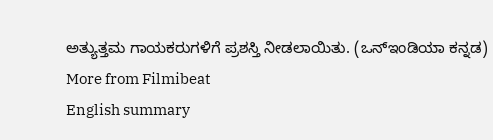ಅತ್ಯುತ್ತಮ ಗಾಯಕರುಗಳಿಗೆ ಪ್ರಶಸ್ತಿ ನೀಡಲಾಯಿತು. (ಒನ್ಇಂಡಿಯಾ ಕನ್ನಡ)
More from Filmibeat
English summary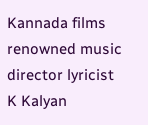Kannada films renowned music director lyricist K Kalyan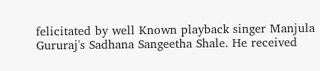felicitated by well Known playback singer Manjula Gururaj's Sadhana Sangeetha Shale. He received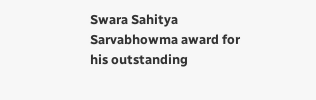Swara Sahitya Sarvabhowma award for his outstanding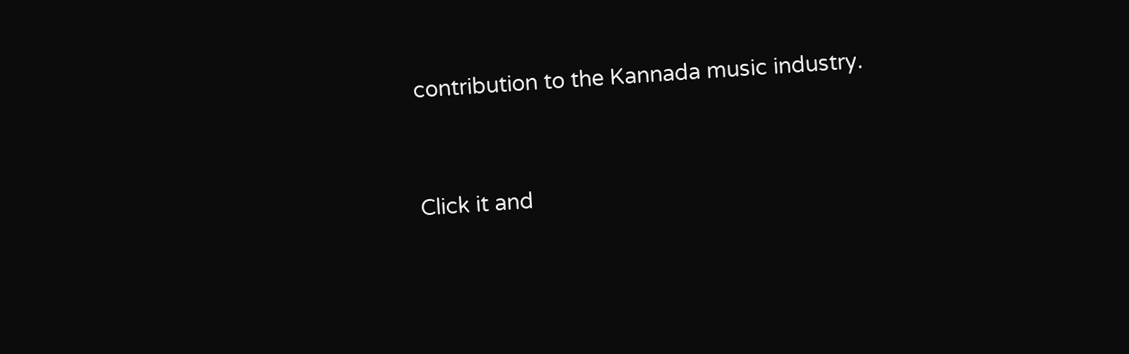contribution to the Kannada music industry.


Click it and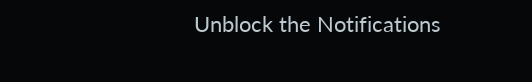Unblock the Notifications